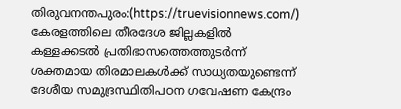തിരുവനന്തപുരം:(https://truevisionnews.com/) കേരളത്തിലെ തീരദേശ ജില്ലകളിൽ കള്ളക്കടൽ പ്രതിഭാസത്തെത്തുടർന്ന് ശക്തമായ തിരമാലകൾക്ക് സാധ്യതയുണ്ടെന്ന് ദേശീയ സമുദ്രസ്ഥിതിപഠന ഗവേഷണ കേന്ദ്രം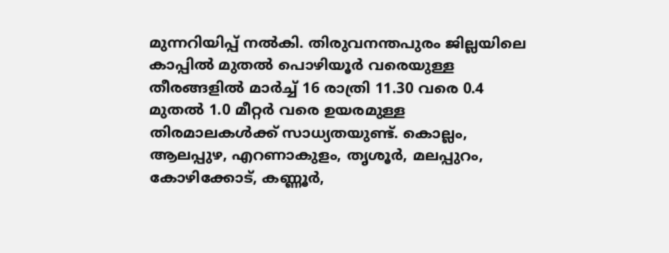മുന്നറിയിപ്പ് നൽകി. തിരുവനന്തപുരം ജില്ലയിലെ കാപ്പിൽ മുതൽ പൊഴിയൂർ വരെയുള്ള തീരങ്ങളിൽ മാർച്ച് 16 രാത്രി 11.30 വരെ 0.4 മുതൽ 1.0 മീറ്റർ വരെ ഉയരമുള്ള തിരമാലകൾക്ക് സാധ്യതയുണ്ട്. കൊല്ലം, ആലപ്പുഴ, എറണാകുളം, തൃശൂർ, മലപ്പുറം, കോഴിക്കോട്, കണ്ണൂർ,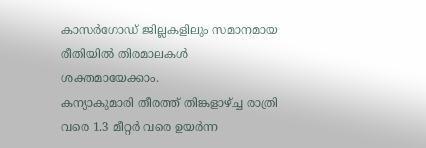കാസർഗോഡ് ജില്ലകളിലും സമാനമായ രീതിയിൽ തിരമാലകൾ ശക്തമായേക്കാം.
കന്യാകുമാരി തീരത്ത് തിങ്കളാഴ്ച്ച രാത്രി വരെ 1.3 മീറ്റർ വരെ ഉയർന്ന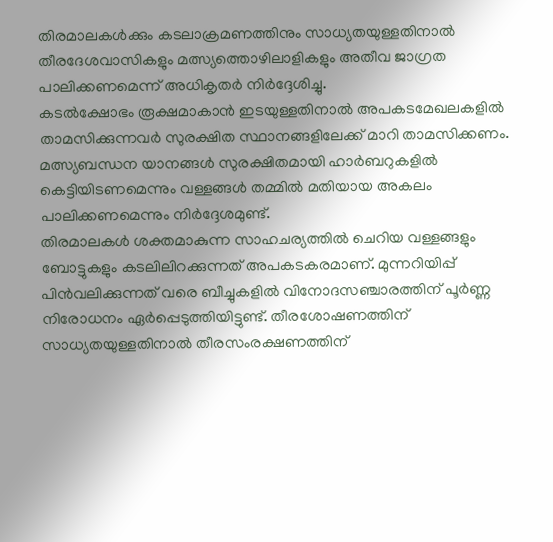തിരമാലകൾക്കും കടലാക്രമണത്തിനും സാധ്യതയുള്ളതിനാൽ തീരദേശവാസികളും മത്സ്യത്തൊഴിലാളികളും അതീവ ജാഗ്രത പാലിക്കണമെന്ന് അധികൃതർ നിർദ്ദേശിച്ചു.
കടൽക്ഷോഭം രൂക്ഷമാകാൻ ഇടയുള്ളതിനാൽ അപകടമേഖലകളിൽ താമസിക്കുന്നവർ സുരക്ഷിത സ്ഥാനങ്ങളിലേക്ക് മാറി താമസിക്കണം. മത്സ്യബന്ധന യാനങ്ങൾ സുരക്ഷിതമായി ഹാർബറുകളിൽ കെട്ടിയിടണമെന്നും വള്ളങ്ങൾ തമ്മിൽ മതിയായ അകലം പാലിക്കണമെന്നും നിർദ്ദേശമുണ്ട്.
തിരമാലകൾ ശക്തമാകുന്ന സാഹചര്യത്തിൽ ചെറിയ വള്ളങ്ങളും ബോട്ടുകളും കടലിലിറക്കുന്നത് അപകടകരമാണ്. മുന്നറിയിപ്പ് പിൻവലിക്കുന്നത് വരെ ബീച്ചുകളിൽ വിനോദസഞ്ചാരത്തിന് പൂർണ്ണ നിരോധനം ഏർപ്പെടുത്തിയിട്ടുണ്ട്. തീരശോഷണത്തിന് സാധ്യതയുള്ളതിനാൽ തീരസംരക്ഷണത്തിന്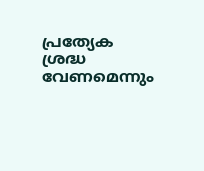പ്രത്യേക ശ്രദ്ധ വേണമെന്നും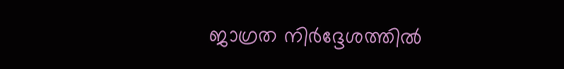ജാഗ്രത നിർദ്ദേശത്തിൽ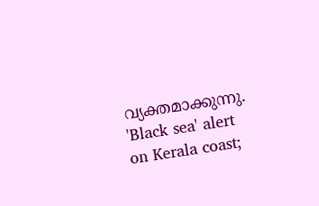വ്യക്തമാക്കുന്നു.
'Black sea' alert on Kerala coast;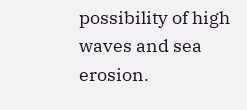possibility of high waves and sea erosion.